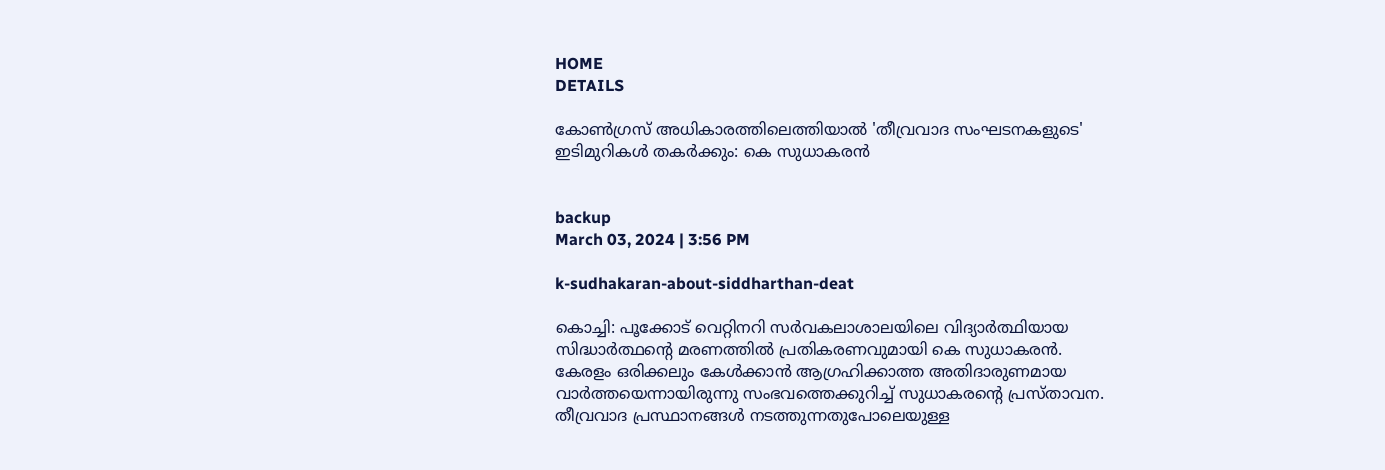HOME
DETAILS

കോണ്‍ഗ്രസ് അധികാരത്തിലെത്തിയാല്‍ 'തീവ്രവാദ സംഘടനകളുടെ' ഇടിമുറികള്‍ തകര്‍ക്കും: കെ സുധാകരന്‍


backup
March 03, 2024 | 3:56 PM

k-sudhakaran-about-siddharthan-deat

കൊച്ചി: പൂക്കോട് വെറ്റിനറി സര്‍വകലാശാലയിലെ വിദ്യാര്‍ത്ഥിയായ സിദ്ധാര്‍ത്ഥന്റെ മരണത്തില്‍ പ്രതികരണവുമായി കെ സുധാകരന്‍.
കേരളം ഒരിക്കലും കേള്‍ക്കാന്‍ ആഗ്രഹിക്കാത്ത അതിദാരുണമായ വാര്‍ത്തയെന്നായിരുന്നു സംഭവത്തെക്കുറിച്ച് സുധാകരന്റെ പ്രസ്താവന.
തീവ്രവാദ പ്രസ്ഥാനങ്ങള്‍ നടത്തുന്നതുപോലെയുള്ള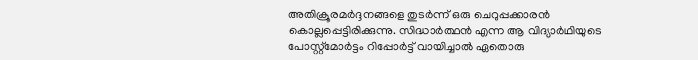അതിക്രൂരമര്‍ദ്ദനങ്ങളെ തുടര്‍ന്ന് ഒരു ചെറുപ്പക്കാരന്‍ കൊല്ലപ്പെട്ടിരിക്കുന്നു. സിദ്ധാര്‍ത്ഥന്‍ എന്ന ആ വിദ്യാര്‍ഥിയുടെ പോസ്റ്റ്‌മോര്‍ട്ടം റിപ്പോര്‍ട്ട് വായിച്ചാല്‍ ഏതൊരു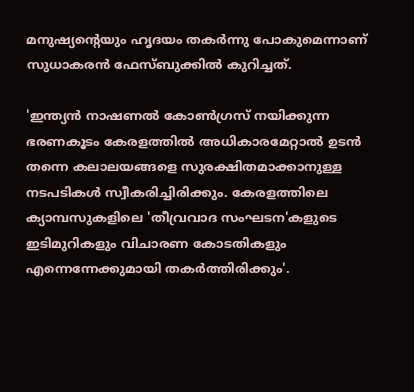മനുഷ്യന്റെയും ഹൃദയം തകര്‍ന്നു പോകുമെന്നാണ് സുധാകരന്‍ ഫേസ്ബുക്കില്‍ കുറിച്ചത്.

'ഇന്ത്യന്‍ നാഷണല്‍ കോണ്‍ഗ്രസ് നയിക്കുന്ന ഭരണകൂടം കേരളത്തില്‍ അധികാരമേറ്റാല്‍ ഉടന്‍ തന്നെ കലാലയങ്ങളെ സുരക്ഷിതമാക്കാനുള്ള നടപടികള്‍ സ്വീകരിച്ചിരിക്കും. കേരളത്തിലെ ക്യാമ്പസുകളിലെ 'തീവ്രവാദ സംഘടന'കളുടെ ഇടിമുറികളും വിചാരണ കോടതികളും എന്നെന്നേക്കുമായി തകര്‍ത്തിരിക്കും'.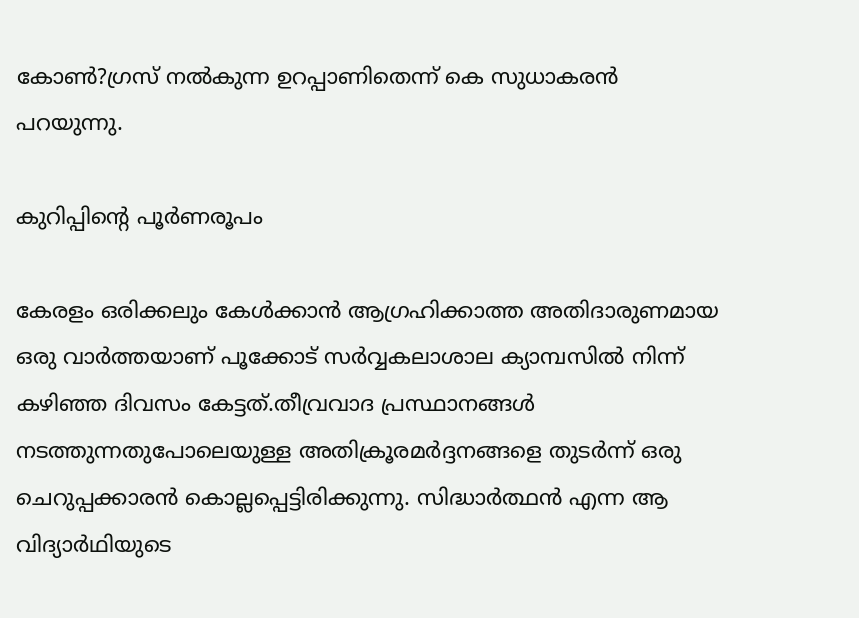കോണ്‍?ഗ്രസ് നല്‍കുന്ന ഉറപ്പാണിതെന്ന് കെ സുധാകരന്‍ പറയുന്നു.

കുറിപ്പിന്റെ പൂര്‍ണരൂപം

കേരളം ഒരിക്കലും കേള്‍ക്കാന്‍ ആഗ്രഹിക്കാത്ത അതിദാരുണമായ ഒരു വാര്‍ത്തയാണ് പൂക്കോട് സര്‍വ്വകലാശാല ക്യാമ്പസില്‍ നിന്ന് കഴിഞ്ഞ ദിവസം കേട്ടത്.തീവ്രവാദ പ്രസ്ഥാനങ്ങള്‍ നടത്തുന്നതുപോലെയുള്ള അതിക്രൂരമര്‍ദ്ദനങ്ങളെ തുടര്‍ന്ന് ഒരു ചെറുപ്പക്കാരന്‍ കൊല്ലപ്പെട്ടിരിക്കുന്നു. സിദ്ധാര്‍ത്ഥന്‍ എന്ന ആ വിദ്യാര്‍ഥിയുടെ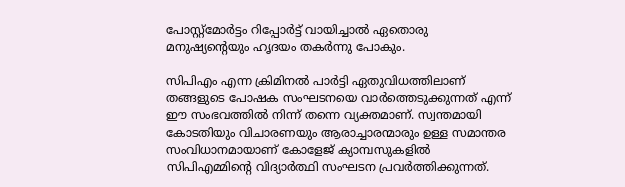പോസ്റ്റ്‌മോര്‍ട്ടം റിപ്പോര്‍ട്ട് വായിച്ചാല്‍ ഏതൊരു മനുഷ്യന്റെയും ഹൃദയം തകര്‍ന്നു പോകും.

സിപിഎം എന്ന ക്രിമിനല്‍ പാര്‍ട്ടി ഏതുവിധത്തിലാണ് തങ്ങളുടെ പോഷക സംഘടനയെ വാര്‍ത്തെടുക്കുന്നത് എന്ന് ഈ സംഭവത്തില്‍ നിന്ന് തന്നെ വ്യക്തമാണ്. സ്വന്തമായി കോടതിയും വിചാരണയും ആരാച്ചാരന്മാരും ഉള്ള സമാന്തര സംവിധാനമായാണ് കോളേജ് ക്യാമ്പസുകളില്‍ സിപിഎമ്മിന്റെ വിദ്യാര്‍ത്ഥി സംഘടന പ്രവര്‍ത്തിക്കുന്നത്.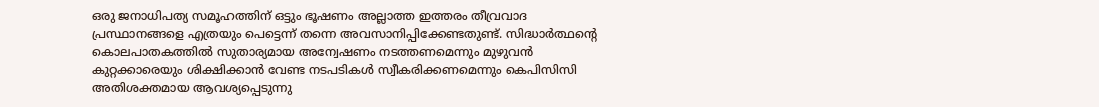ഒരു ജനാധിപത്യ സമൂഹത്തിന് ഒട്ടും ഭൂഷണം അല്ലാത്ത ഇത്തരം തീവ്രവാദ പ്രസ്ഥാനങ്ങളെ എത്രയും പെട്ടെന്ന് തന്നെ അവസാനിപ്പിക്കേണ്ടതുണ്ട്. സിദ്ധാര്‍ത്ഥന്റെ കൊലപാതകത്തില്‍ സുതാര്യമായ അന്വേഷണം നടത്തണമെന്നും മുഴുവന്‍ കുറ്റക്കാരെയും ശിക്ഷിക്കാന്‍ വേണ്ട നടപടികള്‍ സ്വീകരിക്കണമെന്നും കെപിസിസി അതിശക്തമായ ആവശ്യപ്പെടുന്നു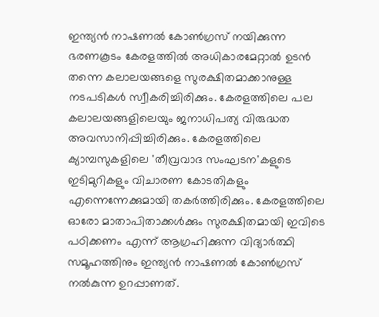ഇന്ത്യന്‍ നാഷണല്‍ കോണ്‍ഗ്രസ് നയിക്കുന്ന ഭരണകൂടം കേരളത്തില്‍ അധികാരമേറ്റാല്‍ ഉടന്‍ തന്നെ കലാലയങ്ങളെ സുരക്ഷിതമാക്കാനുള്ള നടപടികള്‍ സ്വീകരിച്ചിരിക്കും. കേരളത്തിലെ പല കലാലയങ്ങളിലെയും ജനാധിപത്യ വിരുദ്ധത അവസാനിപ്പിച്ചിരിക്കും. കേരളത്തിലെ ക്യാമ്പസുകളിലെ 'തീവ്രവാദ സംഘടന'കളുടെ ഇടിമുറികളും വിചാരണ കോടതികളും എന്നെന്നേക്കുമായി തകര്‍ത്തിരിക്കും. കേരളത്തിലെ ഓരോ മാതാപിതാക്കള്‍ക്കും സുരക്ഷിതമായി ഇവിടെ പഠിക്കണം എന്ന് ആഗ്രഹിക്കുന്ന വിദ്യാര്‍ത്ഥി സമൂഹത്തിനും ഇന്ത്യന്‍ നാഷണല്‍ കോണ്‍ഗ്രസ് നല്‍കുന്ന ഉറപ്പാണത്.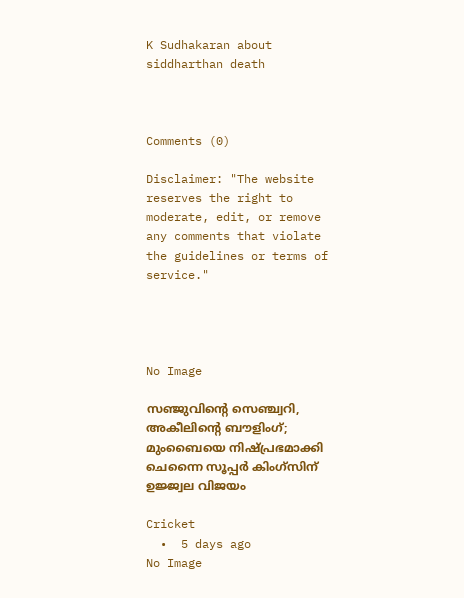K Sudhakaran about siddharthan death



Comments (0)

Disclaimer: "The website reserves the right to moderate, edit, or remove any comments that violate the guidelines or terms of service."




No Image

സഞ്ജുവിന്റെ സെഞ്ച്വറി, അകീലിന്റെ ബൗളിംഗ്; മുംബൈയെ നിഷ്പ്രഭമാക്കി ചെന്നൈ സൂപ്പർ കിംഗ്‌സിന് ഉജ്ജ്വല വിജയം

Cricket
  •  5 days ago
No Image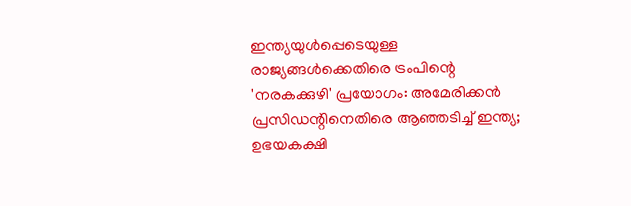ഇന്ത്യയുൾപ്പെടെയുള്ള രാജ്യങ്ങൾക്കെതിരെ ട്രംപിന്റെ 'നരകക്കുഴി' പ്രയോഗം: അമേരിക്കൻ പ്രസിഡന്റിനെതിരെ ആഞ്ഞടിച്ച് ഇന്ത്യ; ഉഭയകക്ഷി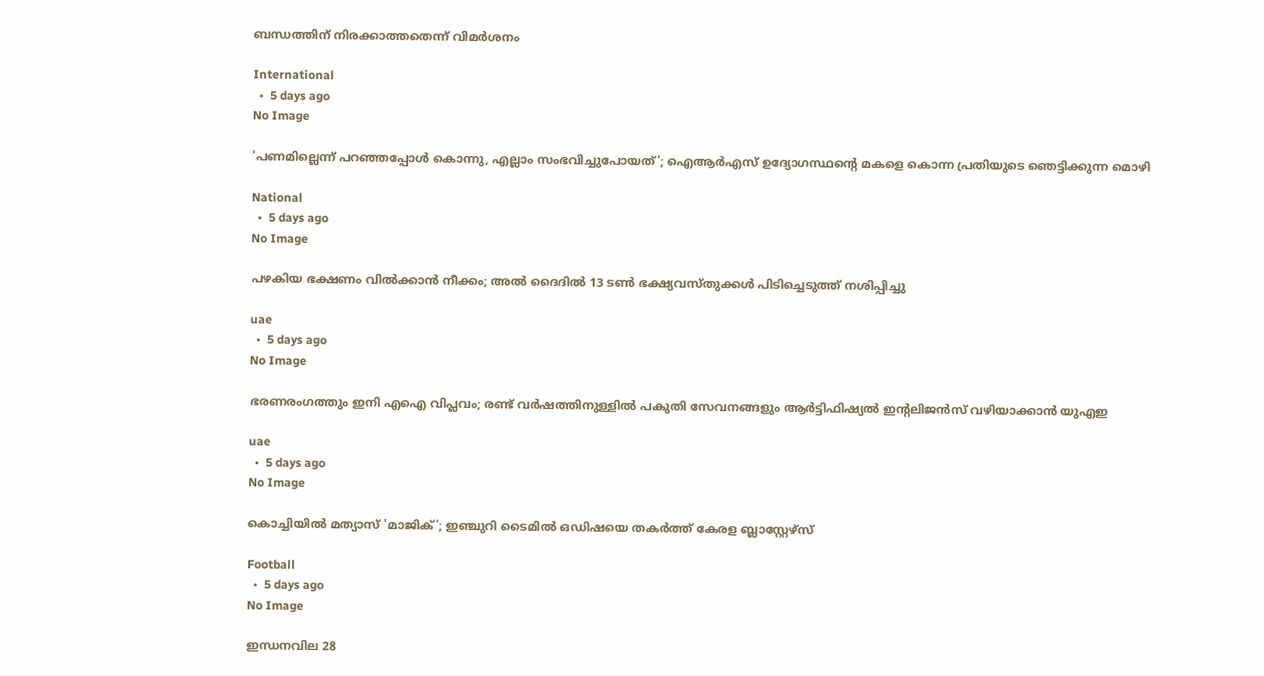ബന്ധത്തിന് നിരക്കാത്തതെന്ന് വിമർശനം

International
  •  5 days ago
No Image

'പണമില്ലെന്ന് പറഞ്ഞപ്പോൾ കൊന്നു, എല്ലാം സംഭവിച്ചുപോയത്'; ഐആർഎസ് ഉദ്യോഗസ്ഥന്റെ മകളെ കൊന്ന പ്രതിയുടെ ഞെട്ടിക്കുന്ന മൊഴി

National
  •  5 days ago
No Image

പഴകിയ ഭക്ഷണം വിൽക്കാൻ നീക്കം; അൽ ദൈദിൽ 13 ടൺ ഭക്ഷ്യവസ്തുക്കൾ പിടിച്ചെടുത്ത് നശിപ്പിച്ചു

uae
  •  5 days ago
No Image

ഭരണരംഗത്തും ഇനി എഐ വിപ്ലവം; രണ്ട് വർഷത്തിനുള്ളിൽ പകുതി സേവനങ്ങളും ആർട്ടിഫിഷ്യൽ ഇന്റലിജൻസ് വഴിയാക്കാൻ യുഎഇ

uae
  •  5 days ago
No Image

കൊച്ചിയിൽ മത്യാസ് 'മാജിക്'; ഇഞ്ചുറി ടൈമിൽ ഒഡിഷയെ തകർത്ത് കേരള ബ്ലാസ്റ്റേഴ്സ്

Football
  •  5 days ago
No Image

ഇന്ധനവില 28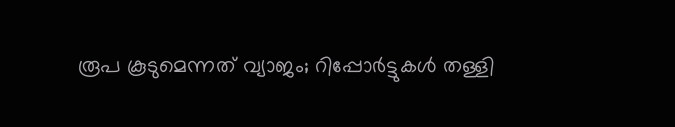രൂപ കൂടുമെന്നത് വ്യാജം; റിപ്പോർട്ടുകൾ തള്ളി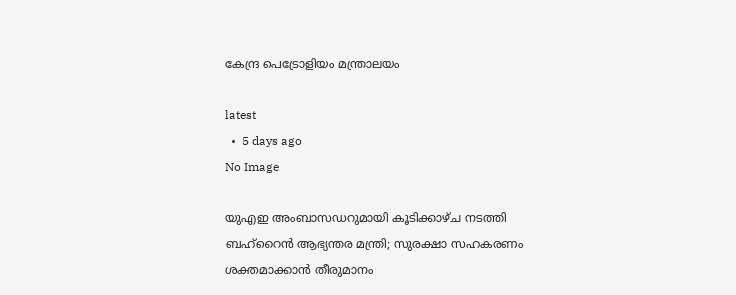കേന്ദ്ര പെട്രോളിയം മന്ത്രാലയം

latest
  •  5 days ago
No Image

യുഎഇ അംബാസഡറുമായി കൂടിക്കാഴ്ച നടത്തി ബഹ്‌റൈൻ ആഭ്യന്തര മന്ത്രി; സുരക്ഷാ സഹകരണം ശക്തമാക്കാൻ തീരുമാനം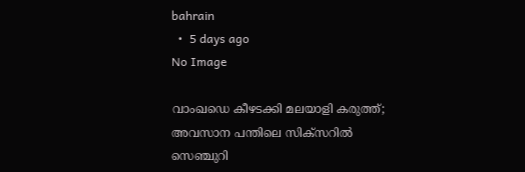bahrain
  •  5 days ago
No Image

വാംഖഡെ കീഴടക്കി മലയാളി കരുത്ത്; അവസാന പന്തിലെ സിക്സറിൽ സെഞ്ചുറി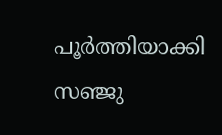പൂർത്തിയാക്കി സഞ്ജു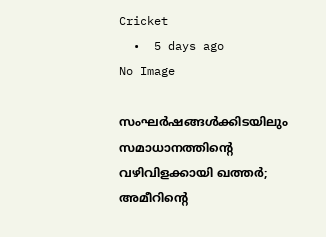Cricket
  •  5 days ago
No Image

സംഘർഷങ്ങൾക്കിടയിലും സമാധാനത്തിന്റെ വഴിവിളക്കായി ഖത്തർ; അമീറിന്റെ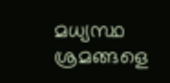മധ്യസ്ഥ ശ്രമങ്ങളെ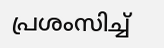പ്രശംസിച്ച്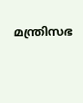മന്ത്രിസഭ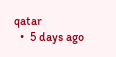qatar
  •  5 days ago